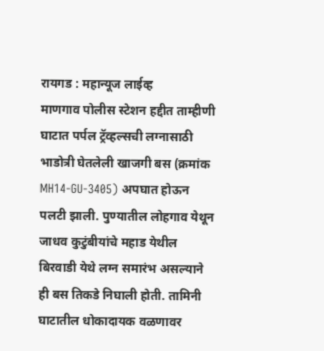रायगड : महान्यूज लाईव्ह
माणगाव पोलीस स्टेशन हद्दीत ताम्हीणी घाटात पर्पल ट्रॅव्हल्सची लग्नासाठी भाडोत्री घेतलेली खाजगी बस (क्रमांक MH14-GU-3405) अपघात होऊन पलटी झाली. पुण्यातील लोहगाव येथून जाधव कुटुंबीयांचे महाड येथील बिरवाडी येथे लग्न समारंभ असल्याने ही बस तिकडे निघाली होती. तामिनी घाटातील धोकादायक वळणावर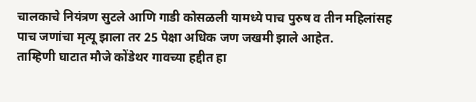चालकाचे नियंत्रण सुटले आणि गाडी कोसळली यामध्ये पाच पुरुष व तीन महिलांसह पाच जणांचा मृत्यू झाला तर 25 पेक्षा अधिक जण जखमी झाले आहेत.
ताम्हिणी घाटात मौजे कोंडेथर गावच्या हद्दीत हा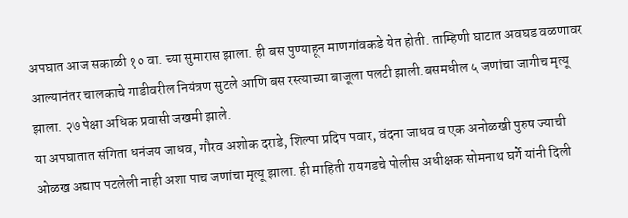अपघात आज सकाळी १० वा. च्या सुमारास झाला. ही बस पुण्याहून माणगांवकडे येत होती. ताम्हिणी घाटात अवघड वळणावर आल्यानंतर चालकाचे गाडीवरील नियंत्रण सुटले आणि बस रस्त्याच्या बाजूला पलटी झाली.बसमधील ५ जणांचा जागीच मृत्यू झाला. २७ पेक्षा अधिक प्रवासी जखमी झाले.
या अपघातात संगिता धनंजय जाधव, गौरव अशोक दराडे, शिल्पा प्रदिप पवार, वंदना जाधव व एक अनोळखी पुरुष ज्याची ओळख अद्याप पटलेली नाही अशा पाच जणांचा मृत्यू झाला. ही माहिती रायगडचे पोलीस अधीक्षक सोमनाथ घर्गे यांनी दिली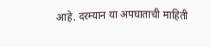आहे. दरम्यान या अपघाताची माहिती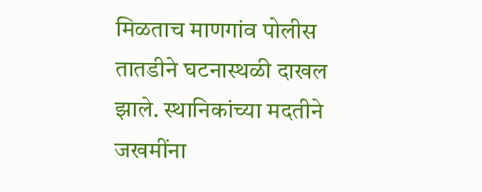मिळताच माणगांव पोलीस तातडीने घटनास्थळी दाखल झाले. स्थानिकांच्या मदतीने जखमींना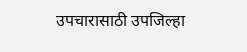उपचारासाठी उपजिल्हा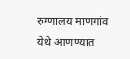रुग्णालय माणगांव येथे आणण्यात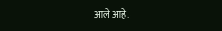आले आहे.